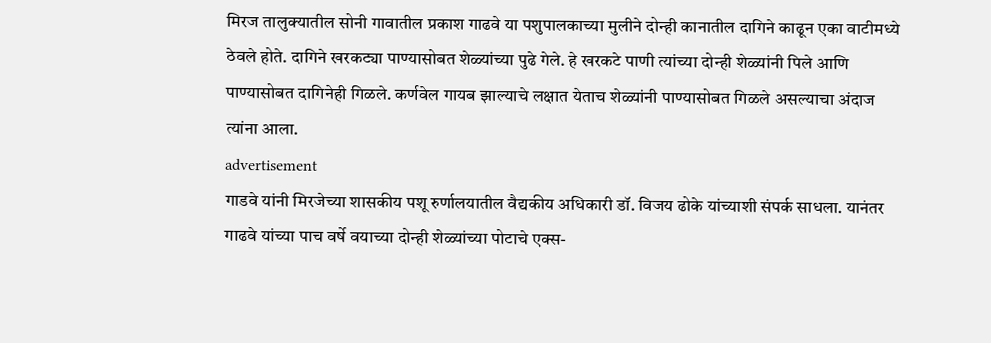मिरज तालुक्यातील सोनी गावातील प्रकाश गाढवे या पशुपालकाच्या मुलीने दोन्ही कानातील दागिने काढून एका वाटीमध्ये ठेवले होते. दागिने खरकट्या पाण्यासोबत शेळ्यांच्या पुढे गेले. हे खरकटे पाणी त्यांच्या दोन्ही शेळ्यांनी पिले आणि पाण्यासोबत दागिनेही गिळले. कर्णवेल गायब झाल्याचे लक्षात येताच शेळ्यांनी पाण्यासोबत गिळले असल्याचा अंदाज त्यांना आला.
advertisement
गाडवे यांनी मिरजेच्या शासकीय पशू रुर्णालयातील वैद्यकीय अधिकारी डॉ. विजय ढोके यांच्याशी संपर्क साधला. यानंतर गाढवे यांच्या पाच वर्षे वयाच्या दोन्ही शेळ्यांच्या पोटाचे एक्स-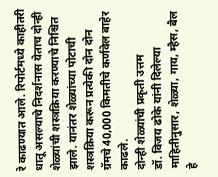रे काढण्यात आले. रिपोर्टमध्ये काहीतरी धातू असल्याचे निदर्शनास येताच दोन्ही शेळ्यांची शस्त्रक्रिया करण्याचे निश्चित झाले. यानंतर शेळ्यांच्या पोटाची शस्त्रक्रिया करून प्रत्येकी दोन दोन ग्रॅमचे 40,000 किमतीचे कर्णवेल बाहेर काढले.
दोन्ही शेळ्यांची प्रकृती उत्तम
डॉ. विजय ढोके यांनी दिलेल्या माहितीनुसार, शेळ्या, गाय, म्हैस, बैल हे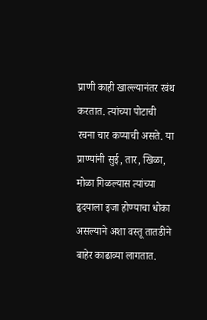प्राणी काही खाल्ल्यानंतर रवंथ करतात. त्यांच्या पोटाची रचना चार कप्याची असते. या प्राण्यांनी सुई, तार, खिळा, मोळा गिळल्यास त्यांच्या हृदयाला इजा होण्याचा धोका असल्याने अशा वस्तू तातडीने बाहेर काढाव्या लागतात.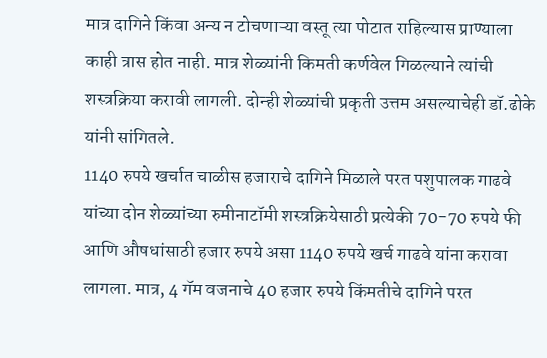मात्र दागिने किंवा अन्य न टोचणाऱ्या वस्तू त्या पोटात राहिल्यास प्राण्याला काही त्रास होत नाही. मात्र शेळ्यांनी किमती कर्णवेल गिळल्याने त्यांची शस्त्रक्रिया करावी लागली. दोन्ही शेळ्यांची प्रकृती उत्तम असल्याचेही डॉ.ढोके यांनी सांगितले.
1140 रुपये खर्चात चाळीस हजाराचे दागिने मिळाले परत पशुपालक गाढवे यांच्या दोन शेळ्यांच्या रुमीनाटॉमी शस्त्रक्रियेसाठी प्रत्येकी 70-70 रुपये फी आणि औषधांसाठी हजार रुपये असा 1140 रुपये खर्च गाढवे यांना करावा लागला. मात्र, 4 गॅम वजनाचे 40 हजार रुपये किंमतीचे दागिने परत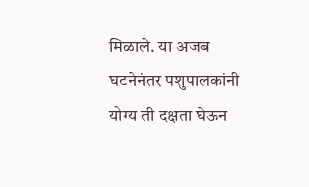मिळाले. या अजब घटनेनंतर पशुपालकांनी योग्य ती दक्षता घेऊन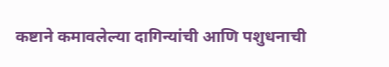कष्टाने कमावलेल्या दागिन्यांची आणि पशुधनाची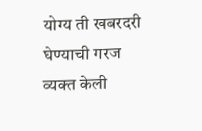योग्य ती खबरदरी घेण्याची गरज व्यक्त केली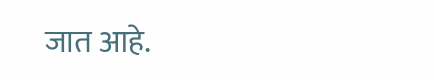जात आहे.